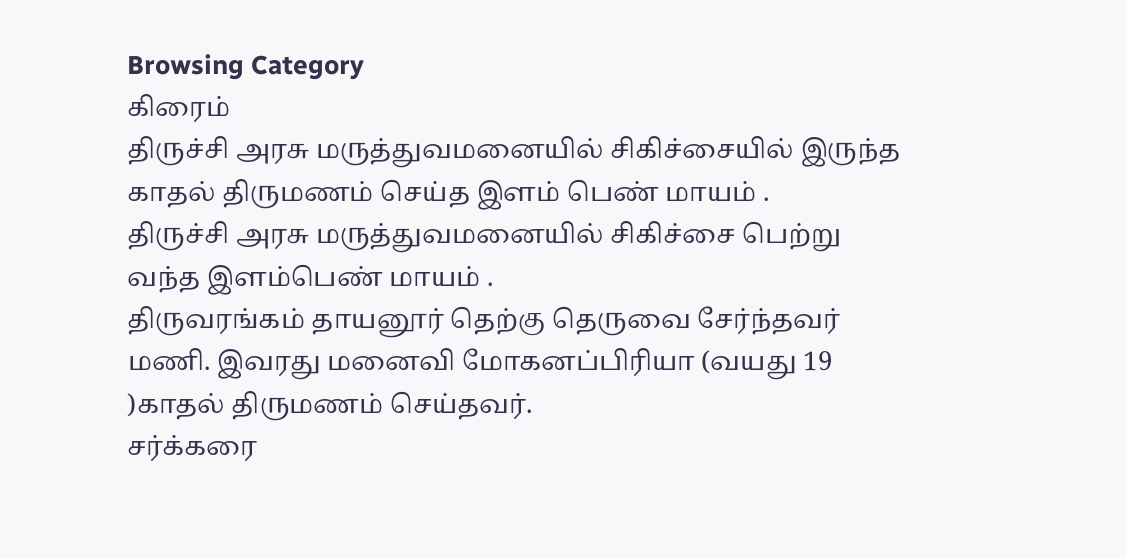Browsing Category
கிரைம்
திருச்சி அரசு மருத்துவமனையில் சிகிச்சையில் இருந்த காதல் திருமணம் செய்த இளம் பெண் மாயம் .
திருச்சி அரசு மருத்துவமனையில் சிகிச்சை பெற்று வந்த இளம்பெண் மாயம் .
திருவரங்கம் தாயனூர் தெற்கு தெருவை சேர்ந்தவர் மணி. இவரது மனைவி மோகனப்பிரியா (வயது 19 )காதல் திருமணம் செய்தவர்.
சர்க்கரை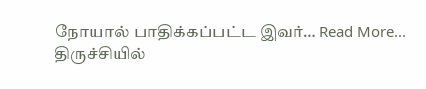நோயால் பாதிக்கப்பட்ட இவர்… Read More...
திருச்சியில்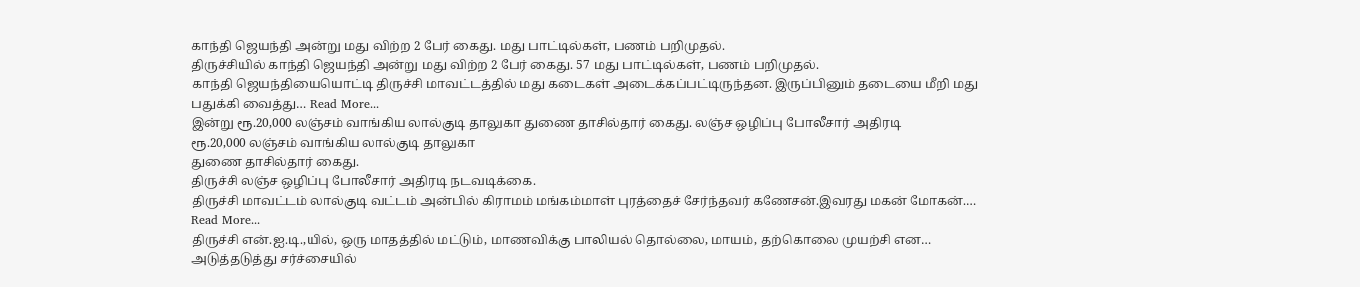காந்தி ஜெயந்தி அன்று மது விற்ற 2 பேர் கைது. மது பாட்டில்கள், பணம் பறிமுதல்.
திருச்சியில் காந்தி ஜெயந்தி அன்று மது விற்ற 2 பேர் கைது. 57 மது பாட்டில்கள், பணம் பறிமுதல்.
காந்தி ஜெயந்தியையொட்டி திருச்சி மாவட்டத்தில் மது கடைகள் அடைக்கப்பட்டிருந்தன. இருப்பினும் தடையை மீறி மது பதுக்கி வைத்து… Read More...
இன்று ரூ.20,000 லஞ்சம் வாங்கிய லால்குடி தாலுகா துணை தாசில்தார் கைது. லஞ்ச ஒழிப்பு போலீசார் அதிரடி
ரூ.20,000 லஞ்சம் வாங்கிய லால்குடி தாலுகா
துணை தாசில்தார் கைது.
திருச்சி லஞ்ச ஒழிப்பு போலீசார் அதிரடி நடவடிக்கை.
திருச்சி மாவட்டம் லால்குடி வட்டம் அன்பில் கிராமம் மங்கம்மாள் புரத்தைச் சேர்ந்தவர் கணேசன்.இவரது மகன் மோகன்.… Read More...
திருச்சி என்.ஐ.டி.,யில், ஒரு மாதத்தில் மட்டும், மாணவிக்கு பாலியல் தொல்லை, மாயம், தற்கொலை முயற்சி என…
அடுத்தடுத்து சர்ச்சையில்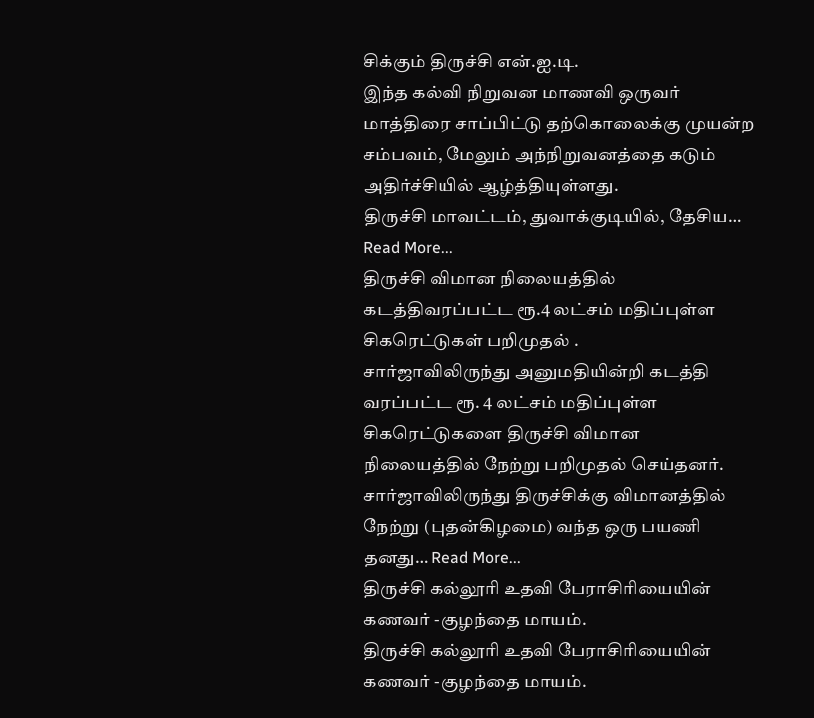சிக்கும் திருச்சி என்.ஐ.டி.
இந்த கல்வி நிறுவன மாணவி ஒருவர் மாத்திரை சாப்பிட்டு தற்கொலைக்கு முயன்ற சம்பவம், மேலும் அந்நிறுவனத்தை கடும் அதிர்ச்சியில் ஆழ்த்தியுள்ளது.
திருச்சி மாவட்டம், துவாக்குடியில், தேசிய… Read More...
திருச்சி விமான நிலையத்தில் கடத்திவரப்பட்ட ரூ.4 லட்சம் மதிப்புள்ள சிகரெட்டுகள் பறிமுதல் .
சார்ஜாவிலிருந்து அனுமதியின்றி கடத்தி வரப்பட்ட ரூ. 4 லட்சம் மதிப்புள்ள சிகரெட்டுகளை திருச்சி விமான நிலையத்தில் நேற்று பறிமுதல் செய்தனர்.
சார்ஜாவிலிருந்து திருச்சிக்கு விமானத்தில் நேற்று (புதன்கிழமை) வந்த ஒரு பயணி தனது… Read More...
திருச்சி கல்லூரி உதவி பேராசிரியையின் கணவர் -குழந்தை மாயம்.
திருச்சி கல்லூரி உதவி பேராசிரியையின்
கணவர் -குழந்தை மாயம்.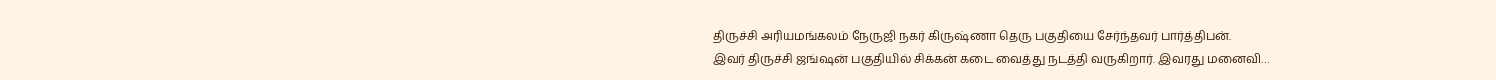திருச்சி அரியமங்கலம் நேருஜி நகர் கிருஷ்ணா தெரு பகுதியை சேர்ந்தவர் பார்த்திபன்.
இவர் திருச்சி ஜங்ஷன் பகுதியில் சிக்கன் கடை வைத்து நடத்தி வருகிறார். இவரது மனைவி…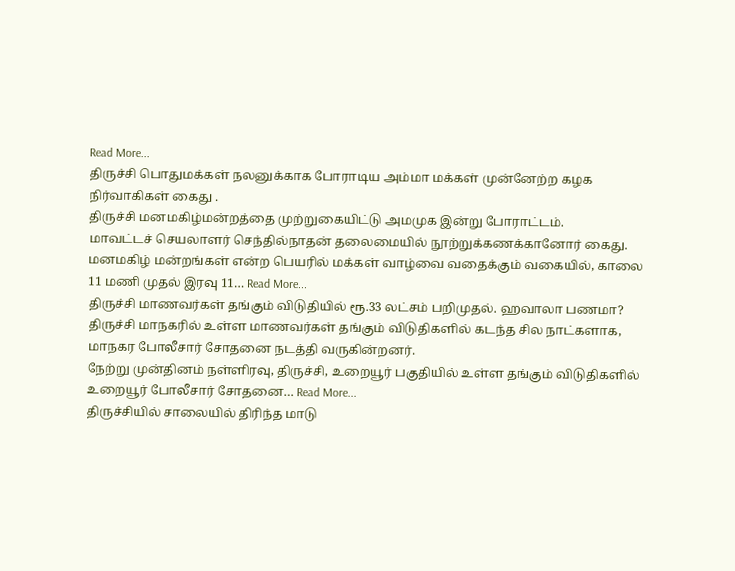Read More...
திருச்சி பொதுமக்கள் நலனுக்காக போராடிய அம்மா மக்கள் முன்னேற்ற கழக நிர்வாகிகள் கைது .
திருச்சி மனமகிழ்மன்றத்தை முற்றுகையிட்டு அமமுக இன்று போராட்டம்.
மாவட்டச் செயலாளர் செந்தில்நாதன் தலைமையில் நூற்றுக்கணக்கானோர் கைது.
மனமகிழ் மன்றங்கள் என்ற பெயரில் மக்கள் வாழ்வை வதைக்கும் வகையில், காலை 11 மணி முதல் இரவு 11… Read More...
திருச்சி மாணவர்கள் தங்கும் விடுதியில் ரூ.33 லட்சம் பறிமுதல். ஹவாலா பணமா?
திருச்சி மாநகரில் உள்ள மாணவர்கள் தங்கும் விடுதிகளில் கடந்த சில நாட்களாக, மாநகர போலீசார் சோதனை நடத்தி வருகின்றனர்.
நேற்று முன்தினம் நள்ளிரவு, திருச்சி, உறையூர் பகுதியில் உள்ள தங்கும் விடுதிகளில் உறையூர் போலீசார் சோதனை… Read More...
திருச்சியில் சாலையில் திரிந்த மாடு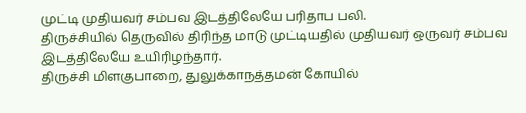முட்டி முதியவர் சம்பவ இடத்திலேயே பரிதாப பலி.
திருச்சியில் தெருவில் திரிந்த மாடு முட்டியதில் முதியவர் ஒருவர் சம்பவ இடத்திலேயே உயிரிழந்தார்.
திருச்சி மிளகுபாறை, துலுக்காநத்தமன் கோயில்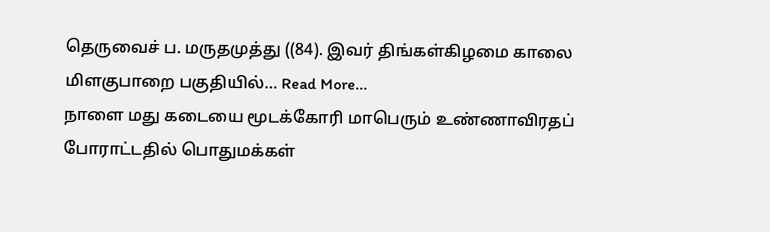தெருவைச் ப. மருதமுத்து ((84). இவர் திங்கள்கிழமை காலை மிளகுபாறை பகுதியில்… Read More...
நாளை மது கடையை மூடக்கோரி மாபெரும் உண்ணாவிரதப் போராட்டதில் பொதுமக்கள்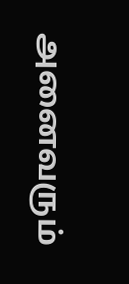அனைவரும்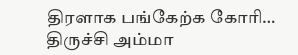திரளாக பங்கேற்க கோரி…
திருச்சி அம்மா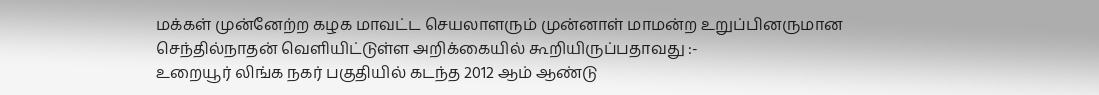மக்கள் முன்னேற்ற கழக மாவட்ட செயலாளரும் முன்னாள் மாமன்ற உறுப்பினருமான செந்தில்நாதன் வெளியிட்டுள்ள அறிக்கையில் கூறியிருப்பதாவது :-
உறையூர் லிங்க நகர் பகுதியில் கடந்த 2012 ஆம் ஆண்டு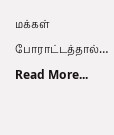மக்கள் போராட்டத்தால்… Read More...